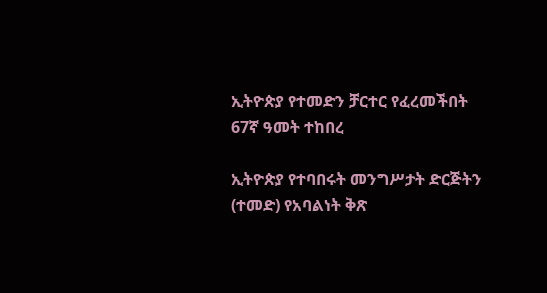ኢትዮጵያ የተመድን ቻርተር የፈረመችበት 67ኛ ዓመት ተከበረ

ኢትዮጵያ የተባበሩት መንግሥታት ድርጅትን (ተመድ) የአባልነት ቅጽ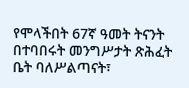የሞላችበት 67ኛ ዓመት ትናንት በተባበሩት መንግሥታት ጽሕፈት ቤት ባለሥልጣናት፣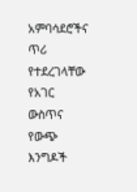አምባሳደሮችና ጥሪ የተደረገላቸው የአገር ውስጥና የውጭ እንግዶች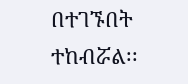በተገኙበት ተከብሯል፡፡